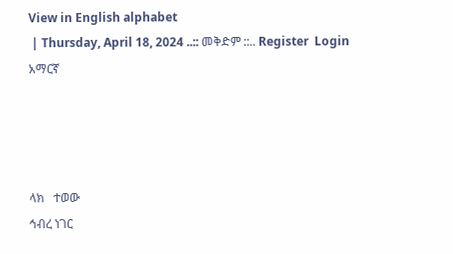View in English alphabet
 | Thursday, April 18, 2024 ..:: መቅድም ::.. Register  Login
አማርኛ




ላክ   ተወው
ኅብረ ነገር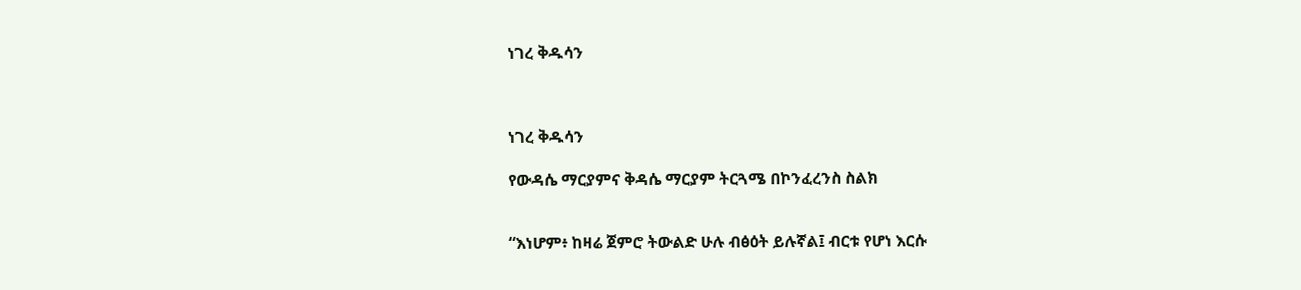ነገረ ቅዱሳን



ነገረ ቅዱሳን

የውዳሴ ማርያምና ቅዳሴ ማርያም ትርጓሜ በኮንፈረንስ ስልክ


“እነሆም፥ ከዛሬ ጀምሮ ትውልድ ሁሉ ብፅዕት ይሉኛል፤ ብርቱ የሆነ እርሱ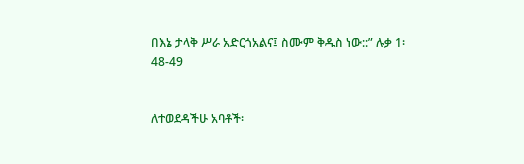በእኔ ታላቅ ሥራ አድርጎአልና፤ ስሙም ቅዱስ ነው::” ሉቃ 1፡48-49


ለተወደዳችሁ አባቶች፡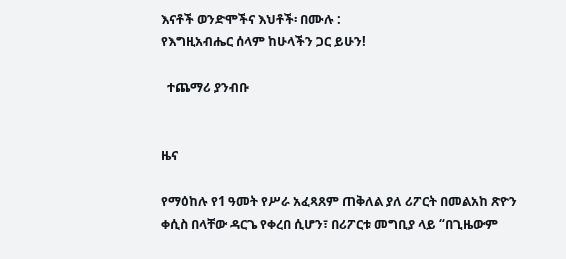እናቶች ወንድሞችና እህቶች፡ በሙሉ :
የእግዚአብሔር ሰላም ከሁላችን ጋር ይሁን!

  ተጨማሪ ያንብቡ


ዜና

የማዕከሉ የ1 ዓመት የሥራ አፈጻጸም ጠቅለል ያለ ሪፖርት በመልአከ ጽዮን ቀሲስ በላቸው ዳርጌ የቀረበ ሲሆን፣ በሪፖርቱ መግቢያ ላይ “በጊዜውም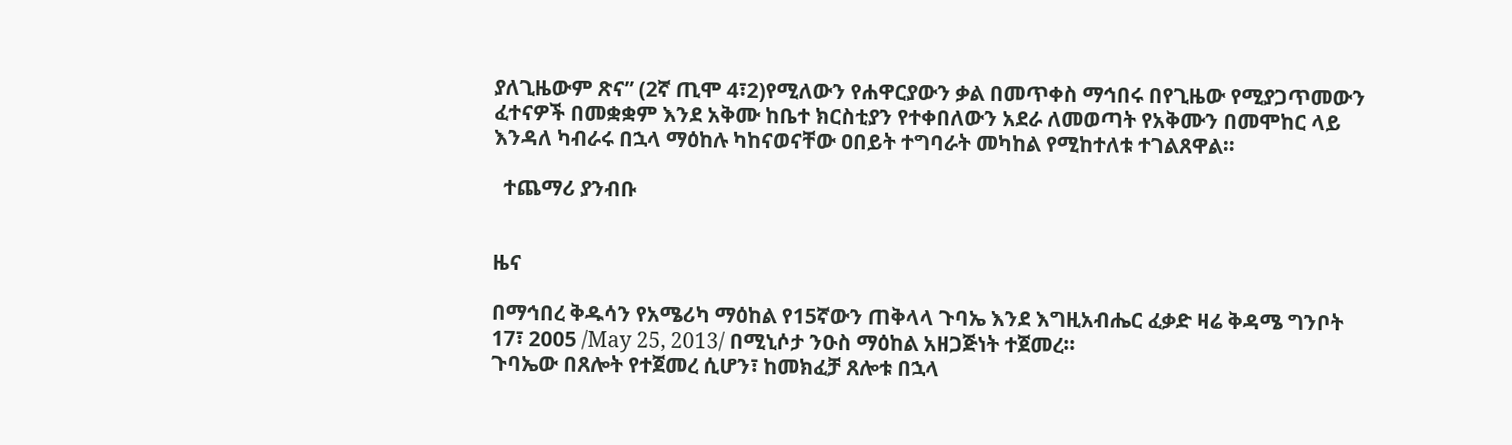ያለጊዜውም ጽና” (2ኛ ጢሞ 4፣2)የሚለውን የሐዋርያውን ቃል በመጥቀስ ማኅበሩ በየጊዜው የሚያጋጥመውን ፈተናዎች በመቋቋም እንደ አቅሙ ከቤተ ክርስቲያን የተቀበለውን አደራ ለመወጣት የአቅሙን በመሞከር ላይ እንዳለ ካብራሩ በኋላ ማዕከሉ ካከናወናቸው ዐበይት ተግባራት መካከል የሚከተለቱ ተገልጸዋል።

  ተጨማሪ ያንብቡ


ዜና

በማኅበረ ቅዱሳን የአሜሪካ ማዕከል የ15ኛውን ጠቅላላ ጉባኤ እንደ እግዚአብሔር ፈቃድ ዛሬ ቅዳሜ ግንቦት 17፣ 2005 /May 25, 2013/ በሚኒሶታ ንዑስ ማዕከል አዘጋጅነት ተጀመረ።
ጉባኤው በጸሎት የተጀመረ ሲሆን፣ ከመክፈቻ ጸሎቱ በኋላ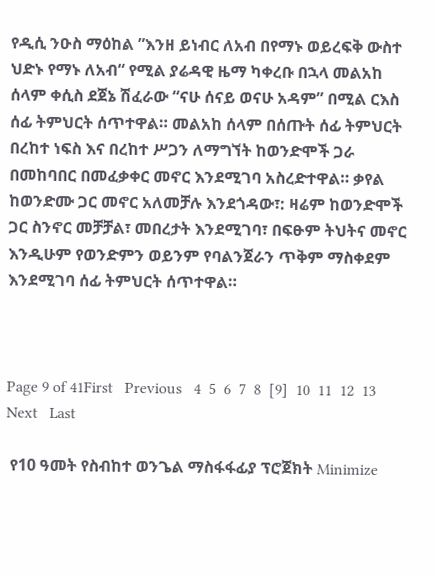የዲሲ ንዑስ ማዕከል ”እንዘ ይነብር ለአብ በየማኑ ወይረፍቅ ውስተ ህድኑ የማኑ ለአብ“ የሚል ያሬዳዊ ዜማ ካቀረቡ በኋላ መልአከ ሰላም ቀሲስ ደጀኔ ሽፈራው “ናሁ ሰናይ ወናሁ አዳም” በሚል ርእስ ሰፊ ትምህርት ሰጥተዋል። መልአከ ሰላም በሰጡት ሰፊ ትምህርት በረከተ ነፍስ እና በረከተ ሥጋን ለማግኘት ከወንድሞች ጋራ በመከባበር በመፈቃቀር መኖር እንደሚገባ አስረድተዋል። ቃየል ከወንድሙ ጋር መኖር አለመቻሉ እንደጎዳው፣: ዛሬም ከወንድሞች ጋር ስንኖር መቻቻል፣ መበረታት እንደሚገባ፣ በፍፁም ትህትና መኖር እንዲሁም የወንድምን ወይንም የባልንጀራን ጥቅም ማስቀደም እንደሚገባ ሰፊ ትምህርት ሰጥተዋል።



Page 9 of 41First   Previous   4  5  6  7  8  [9]  10  11  12  13  Next   Last

 የ10 ዓመት የስብከተ ወንጌል ማስፋፋፊያ ፕሮጀክት Minimize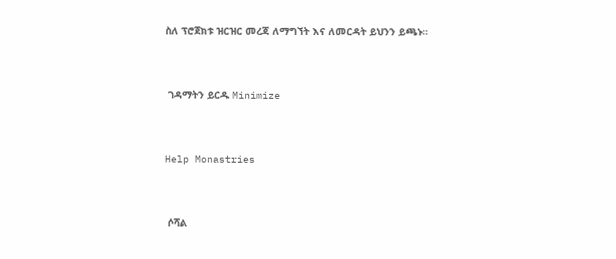ስለ ፕሮጀክቱ ዝርዝር መረጃ ለማግኘት እና ለመርዳት ይህንን ይጫኑ።



 ገዳማትን ይርዱ Minimize



Help Monastries



 ሶሻል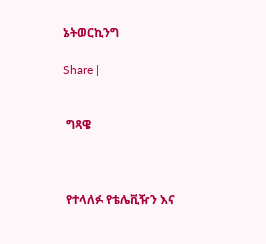ኔትወርኪንግ

Share |


 ግጻዌ



 የተላለፉ የቴሌቪዥን እና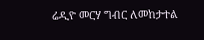ሬዲዮ መርሃ ግብር ለመከታተል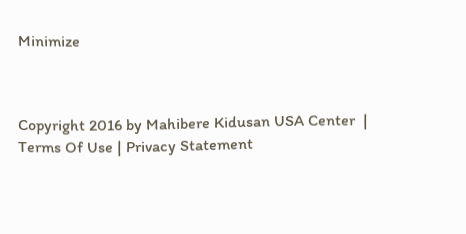Minimize



Copyright 2016 by Mahibere Kidusan USA Center  | Terms Of Use | Privacy Statement